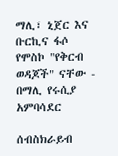ማሊ፣ ኒጀር እና ቡርኪና ፋሶ የሞስኮ "የቅርብ ወዳጆች" ናቸው - በማሊ የሩሲያ አምባሳደር

ሰብስክራይብ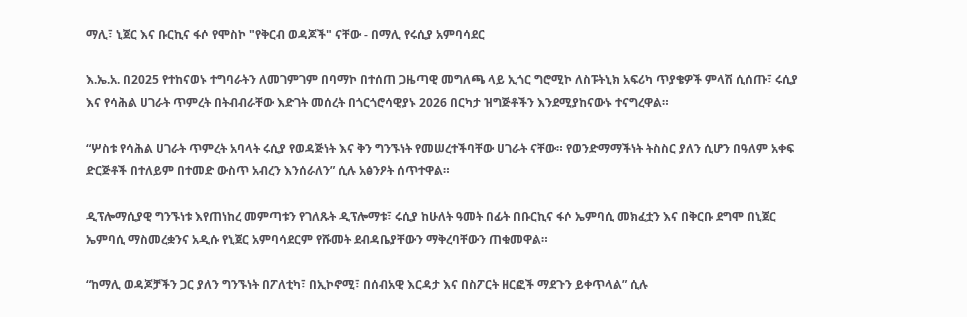ማሊ፣ ኒጀር እና ቡርኪና ፋሶ የሞስኮ "የቅርብ ወዳጆች" ናቸው - በማሊ የሩሲያ አምባሳደር

እ.ኤ.አ. በ2025 የተከናወኑ ተግባራትን ለመገምገም በባማኮ በተሰጠ ጋዜጣዊ መግለጫ ላይ ኢጎር ግሮሚኮ ለስፑትኒክ አፍሪካ ጥያቄዎች ምላሽ ሲሰጡ፣ ሩሲያ እና የሳሕል ሀገራት ጥምረት በትብብራቸው እድገት መሰረት በጎርጎሮሳዊያኑ 2026 በርካታ ዝግጅቶችን እንደሚያከናውኑ ተናግረዋል።

“ሦስቱ የሳሕል ሀገራት ጥምረት አባላት ሩሲያ የወዳጅነት እና ቅን ግንኙነት የመሠረተችባቸው ሀገራት ናቸው። የወንድማማችነት ትስስር ያለን ሲሆን በዓለም አቀፍ ድርጅቶች በተለይም በተመድ ውስጥ አብረን እንሰራለን” ሲሉ አፅንዖት ሰጥተዋል።

ዲፕሎማሲያዊ ግንኙነቱ እየጠነከረ መምጣቱን የገለጹት ዲፕሎማቱ፣ ሩሲያ ከሁለት ዓመት በፊት በቡርኪና ፋሶ ኤምባሲ መክፈቷን እና በቅርቡ ደግሞ በኒጀር ኤምባሲ ማስመረቋንና አዲሱ የኒጀር አምባሳደርም የሹመት ደብዳቤያቸውን ማቅረባቸውን ጠቁመዋል።

“ከማሊ ወዳጆቻችን ጋር ያለን ግንኙነት በፖለቲካ፣ በኢኮኖሚ፣ በሰብአዊ እርዳታ እና በስፖርት ዘርፎች ማደጉን ይቀጥላል” ሲሉ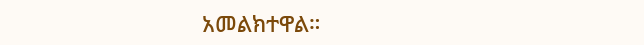አመልክተዋል።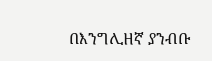በእንግሊዘኛ ያንብቡ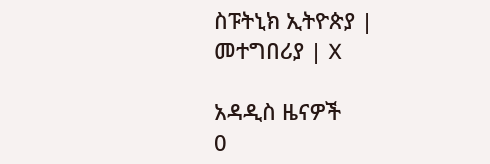ስፑትኒክ ኢትዮጵያ | መተግበሪያ | X

አዳዲስ ዜናዎች
0